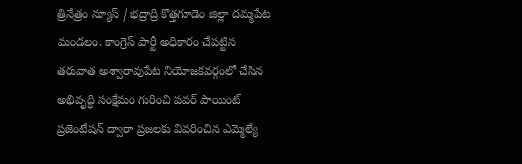త్రినేత్రం న్యూస్ / భద్రాద్రి కొత్తగూడెం జిల్లా దమ్మపేట మండలం. కాంగ్రెస్ పార్టీ అధికారం చేపట్టిన తరువాత అశ్వారావుపేట నియోజకవర్గంలో చేసిన అభివృద్ధి సంక్షేమం గురించి పవర్ పాయింట్ ప్రజెంటేషన్ ద్వారా ప్రజలకు వివరించిన ఎమ్మెల్యే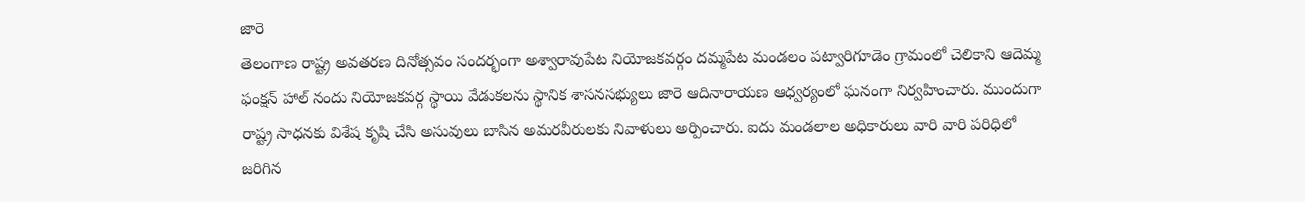జారె
తెలంగాణ రాష్ట్ర అవతరణ దినోత్సవం సందర్భంగా అశ్వారావుపేట నియోజకవర్గం దమ్మపేట మండలం పట్వారిగూడెం గ్రామంలో చెలికాని ఆదెమ్మ ఫంక్షన్ హాల్ నందు నియోజకవర్గ స్థాయి వేడుకలను స్థానిక శాసనసభ్యులు జారె ఆదినారాయణ ఆధ్వర్యంలో ఘనంగా నిర్వహించారు. ముందుగా రాష్ట్ర సాధనకు విశేష కృషి చేసి అసువులు బాసిన అమరవీరులకు నివాళులు అర్పించారు. ఐదు మండలాల అధికారులు వారి వారి పరిధిలో జరిగిన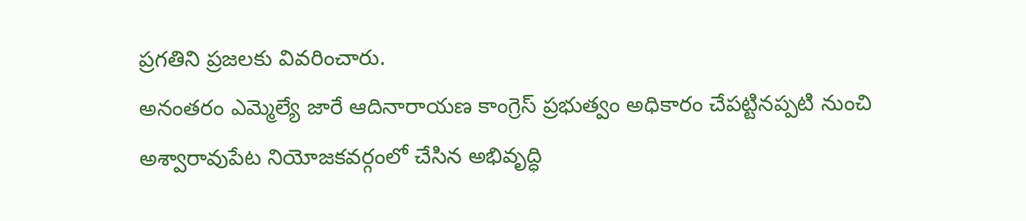ప్రగతిని ప్రజలకు వివరించారు.
అనంతరం ఎమ్మెల్యే జారే ఆదినారాయణ కాంగ్రెస్ ప్రభుత్వం అధికారం చేపట్టినప్పటి నుంచి అశ్వారావుపేట నియోజకవర్గంలో చేసిన అభివృద్ధి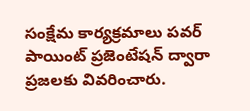సంక్షేమ కార్యక్రమాలు పవర్ పాయింట్ ప్రజెంటేషన్ ద్వారా ప్రజలకు వివరించారు.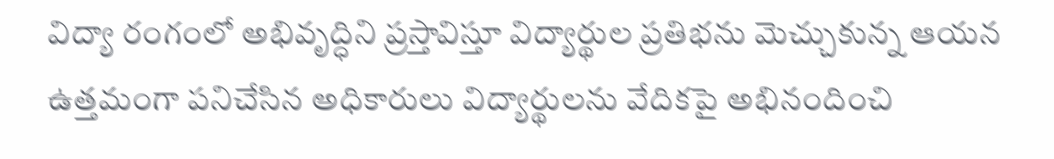విద్యా రంగంలో అభివృద్ధిని ప్రస్తావిస్తూ విద్యార్థుల ప్రతిభను మెచ్చుకున్న ఆయన ఉత్తమంగా పనిచేసిన అధికారులు విద్యార్థులను వేదికపై అభినందించి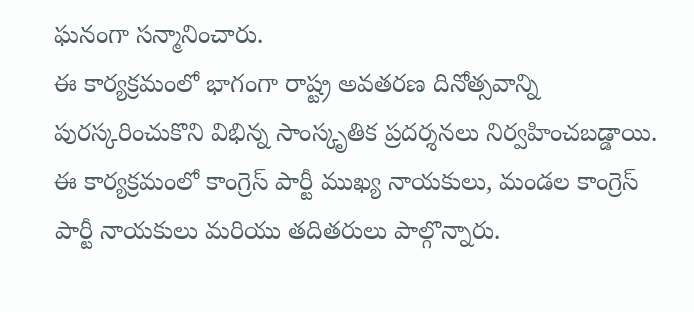ఘనంగా సన్మానించారు.
ఈ కార్యక్రమంలో భాగంగా రాష్ట్ర అవతరణ దినోత్సవాన్ని పురస్కరించుకొని విభిన్న సాంస్కృతిక ప్రదర్శనలు నిర్వహించబడ్డాయి. ఈ కార్యక్రమంలో కాంగ్రెస్ పార్టీ ముఖ్య నాయకులు, మండల కాంగ్రెస్ పార్టీ నాయకులు మరియు తదితరులు పాల్గొన్నారు.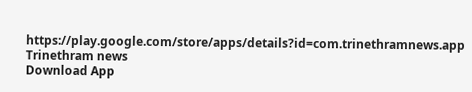https://play.google.com/store/apps/details?id=com.trinethramnews.app
Trinethram news
Download App